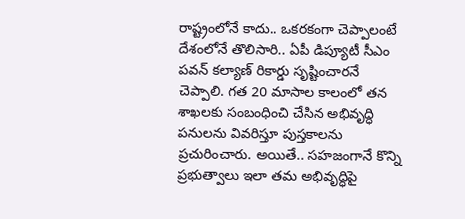రాష్ట్రంలోనే కాదు.. ఒకరకంగా చెప్పాలంటే దేశంలోనే తొలిసారి.. ఏపీ డిప్యూటీ సీఎం పవన్ కల్యాణ్ రికార్డు సృష్టించారనే చెప్పాలి. గత 20 మాసాల కాలంలో తన శాఖలకు సంబంధించి చేసిన అభివృద్ధి పనులను వివరిస్తూ పుస్తకాలను ప్రచురించారు. అయితే.. సహజంగానే కొన్ని ప్రభుత్వాలు ఇలా తమ అభివృద్ధిపై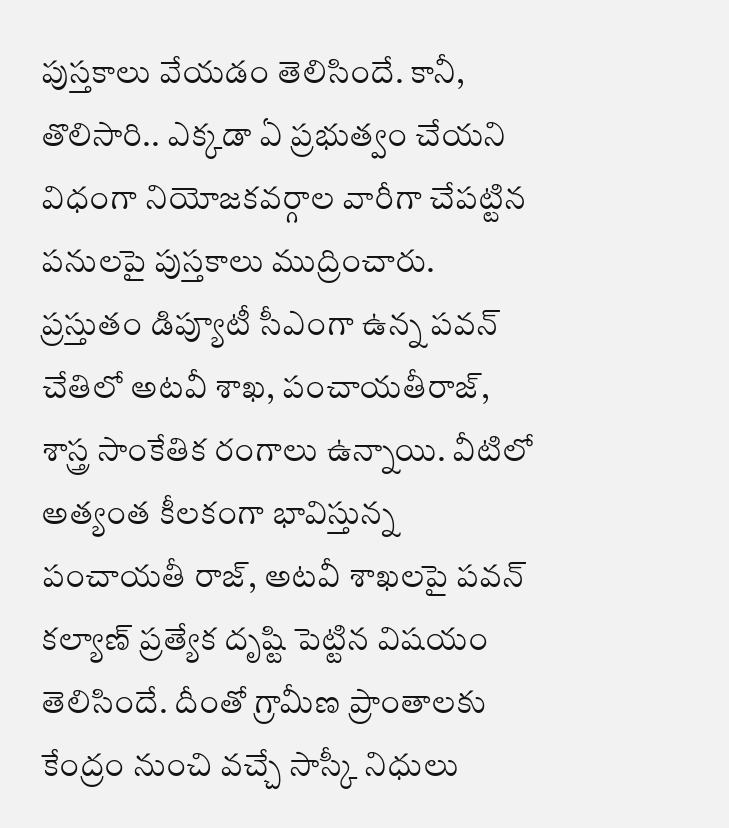పుస్తకాలు వేయడం తెలిసిందే. కానీ, తొలిసారి.. ఎక్కడా ఏ ప్రభుత్వం చేయని విధంగా నియోజకవర్గాల వారీగా చేపట్టిన పనులపై పుస్తకాలు ముద్రించారు.
ప్రస్తుతం డిప్యూటీ సీఎంగా ఉన్న పవన్ చేతిలో అటవీ శాఖ, పంచాయతీరాజ్, శాస్త్ర సాంకేతిక రంగాలు ఉన్నాయి. వీటిలో అత్యంత కీలకంగా భావిస్తున్న పంచాయతీ రాజ్, అటవీ శాఖలపై పవన్ కల్యాణ్ ప్రత్యేక దృష్టి పెట్టిన విషయం తెలిసిందే. దీంతో గ్రామీణ ప్రాంతాలకు కేంద్రం నుంచి వచ్చే సాస్కీ నిధులు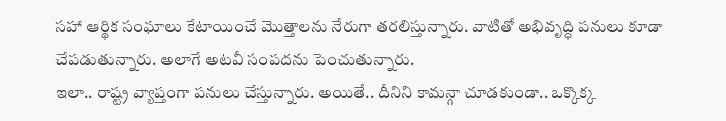సహా ఆర్థిక సంఘాలు కేటాయించే మొత్తాలను నేరుగా తరలిస్తున్నారు. వాటితో అభివృద్ధి పనులు కూడా చేపడుతున్నారు. అలాగే అటవీ సంపదను పెంచుతున్నారు.
ఇలా.. రాష్ట్ర వ్యాప్తంగా పనులు చేస్తున్నారు. అయితే.. దీనిని కామన్గా చూడకుండా.. ఒక్కొక్క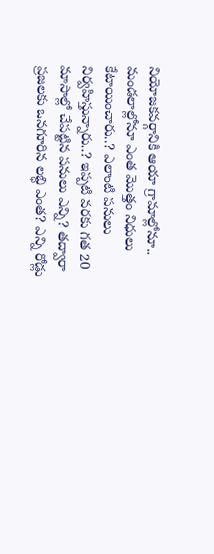నియోజకవర్గానికి ఆయా గ్రామాల్లోనూ.. మండలాల్లోనూ ఎంత మొత్తం నిధులు కేటాయించారు..? ఎలాంటి పనులు నిర్వహిస్తున్నారు..? ఇప్పటి వరకు గత 20 మాసాల్లో చేపట్టిన పనులు ఎన్ని? తద్వారా ప్రజలకు ఒనగూరిన లబ్ధి ఎంత? ఎన్ని రోడ్లు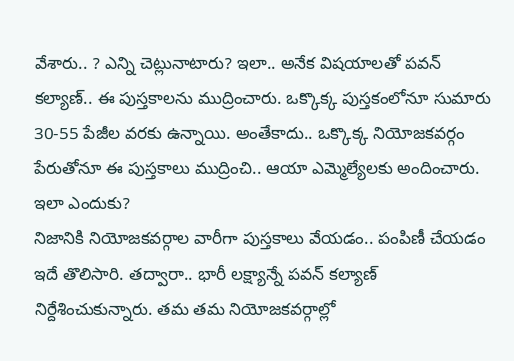వేశారు.. ? ఎన్ని చెట్లునాటారు? ఇలా.. అనేక విషయాలతో పవన్ కల్యాణ్.. ఈ పుస్తకాలను ముద్రించారు. ఒక్కొక్క పుస్తకంలోనూ సుమారు 30-55 పేజీల వరకు ఉన్నాయి. అంతేకాదు.. ఒక్కొక్క నియోజకవర్గం పేరుతోనూ ఈ పుస్తకాలు ముద్రించి.. ఆయా ఎమ్మెల్యేలకు అందించారు.
ఇలా ఎందుకు?
నిజానికి నియోజకవర్గాల వారీగా పుస్తకాలు వేయడం.. పంపిణీ చేయడం ఇదే తొలిసారి. తద్వారా.. భారీ లక్ష్యాన్నే పవన్ కల్యాణ్ నిర్దేశించుకున్నారు. తమ తమ నియోజకవర్గాల్లో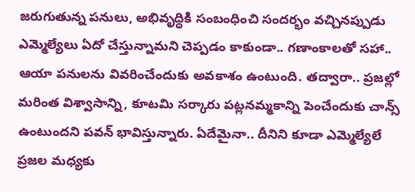జరుగుతున్న పనులు, అభివృద్ధికి సంబంధించి సందర్భం వచ్చినప్పుడు ఎమ్మెల్యేలు ఏదో చేస్తున్నామని చెప్పడం కాకుండా.. గణాంకాలతో సహా.. ఆయా పనులను వివరించేందుకు అవకాశం ఉంటుంది. తద్వారా.. ప్రజల్లో మరింత విశ్వాసాన్ని, కూటమి సర్కారు పట్లనమ్మకాన్ని పెంచేందుకు చాన్స్ ఉంటుందని పవన్ భావిస్తున్నారు. ఏదేమైనా.. దీనిని కూడా ఎమ్మెల్యేలే ప్రజల మధ్యకు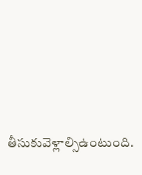తీసుకువెళ్లాల్సిఉంటుంది.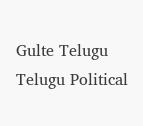Gulte Telugu Telugu Political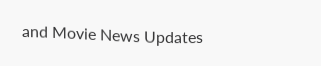and Movie News Updates